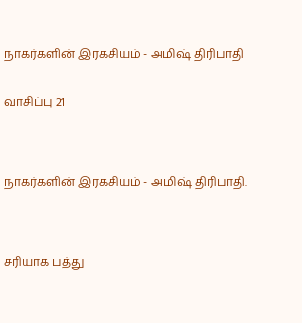நாகர்களின் இரகசியம் - அமிஷ் திரிபாதி


வாசிப்பு 21




நாகர்களின் இரகசியம் - அமிஷ் திரிபாதி.




சரியாக பத்து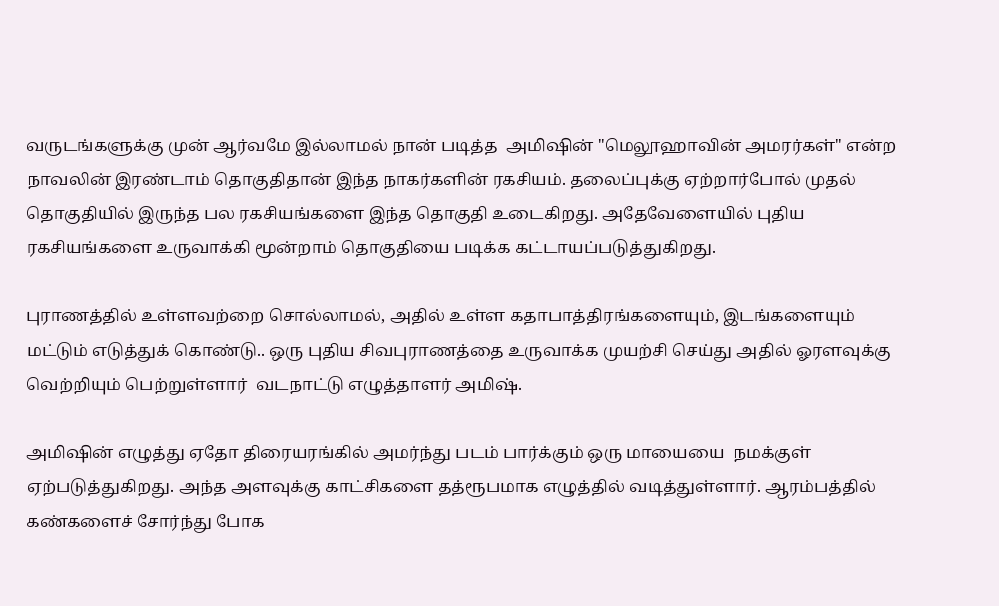வருடங்களுக்கு முன் ஆர்வமே இல்லாமல் நான் படித்த  அமிஷின் "மெலூஹாவின் அமரர்கள்" என்ற நாவலின் இரண்டாம் தொகுதிதான் இந்த நாகர்களின் ரகசியம். தலைப்புக்கு ஏற்றார்போல் முதல் தொகுதியில் இருந்த பல ரகசியங்களை இந்த தொகுதி உடைகிறது. அதேவேளையில் புதிய ரகசியங்களை உருவாக்கி மூன்றாம் தொகுதியை படிக்க கட்டாயப்படுத்துகிறது.

புராணத்தில் உள்ளவற்றை சொல்லாமல், அதில் உள்ள கதாபாத்திரங்களையும், இடங்களையும் மட்டும் எடுத்துக் கொண்டு.. ஒரு புதிய சிவபுராணத்தை உருவாக்க முயற்சி செய்து அதில் ஓரளவுக்கு வெற்றியும் பெற்றுள்ளார்  வடநாட்டு எழுத்தாளர் அமிஷ்.

அமிஷின் எழுத்து ஏதோ திரையரங்கில் அமர்ந்து படம் பார்க்கும் ஒரு மாயையை  நமக்குள் ஏற்படுத்துகிறது. அந்த அளவுக்கு காட்சிகளை தத்ரூபமாக எழுத்தில் வடித்துள்ளார். ஆரம்பத்தில் கண்களைச் சோர்ந்து போக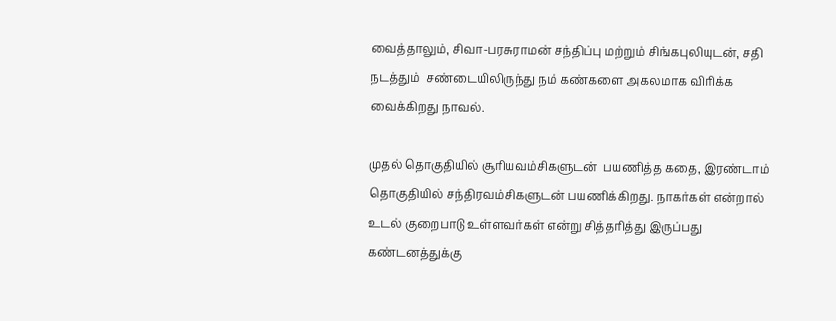வைத்தாலும், சிவா-பரசுராமன் சந்திப்பு மற்றும் சிங்கபுலியுடன், சதி நடத்தும்  சண்டையிலிருந்து நம் கண்களை அகலமாக விரிக்க வைக்கிறது நாவல்.

முதல் தொகுதியில் சூரியவம்சிகளுடன்  பயணித்த கதை, இரண்டாம் தொகுதியில் சந்திரவம்சிகளுடன் பயணிக்கிறது. நாகர்கள் என்றால் உடல் குறைபாடு உள்ளவர்கள் என்று சித்தரித்து இருப்பது கண்டனத்துக்கு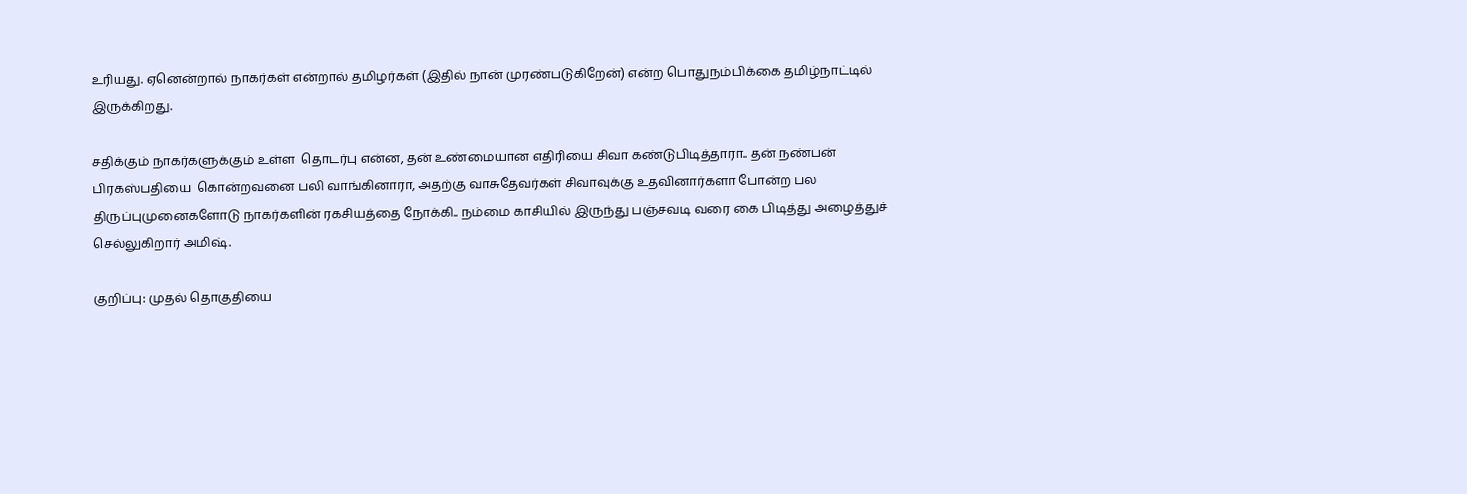உரியது. ஏனென்றால் நாகர்கள் என்றால் தமிழர்கள் (இதில் நான் முரண்படுகிறேன்) என்ற பொதுநம்பிக்கை தமிழ்நாட்டில் இருக்கிறது.

சதிக்கும் நாகர்களுக்கும் உள்ள  தொடர்பு என்ன, தன் உண்மையான எதிரியை சிவா கண்டுபிடித்தாரா.. தன் நண்பன் பிரகஸ்பதியை  கொன்றவனை பலி வாங்கினாரா, அதற்கு வாசுதேவர்கள் சிவாவுக்கு உதவினார்களா போன்ற பல திருப்புமுனைகளோடு நாகர்களின் ரகசியத்தை நோக்கி.. நம்மை காசியில் இருந்து பஞ்சவடி வரை கை பிடித்து அழைத்துச் செல்லுகிறார் அமிஷ்.

குறிப்பு: முதல் தொகுதியை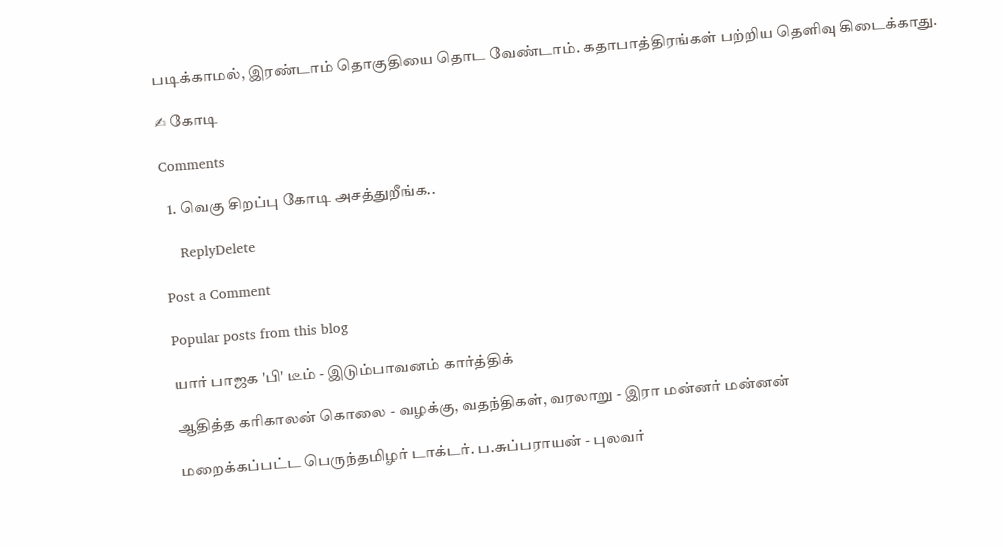படிக்காமல், இரண்டாம் தொகுதியை தொட வேண்டாம். கதாபாத்திரங்கள் பற்றிய தெளிவு கிடைக்காது.

✍ கோடி

Comments

  1. வெகு சிறப்பு கோடி அசத்துறீங்க..

    ReplyDelete

Post a Comment

Popular posts from this blog

யார் பாஜக 'பி' டீம் - இடும்பாவனம் கார்த்திக்

ஆதித்த கரிகாலன் கொலை - வழக்கு, வதந்திகள், வரலாறு - இரா மன்னர் மன்னன்

மறைக்கப்பட்ட பெருந்தமிழர் டாக்டர். ப.சுப்பராயன் - புலவர்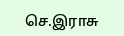செ.இராசு